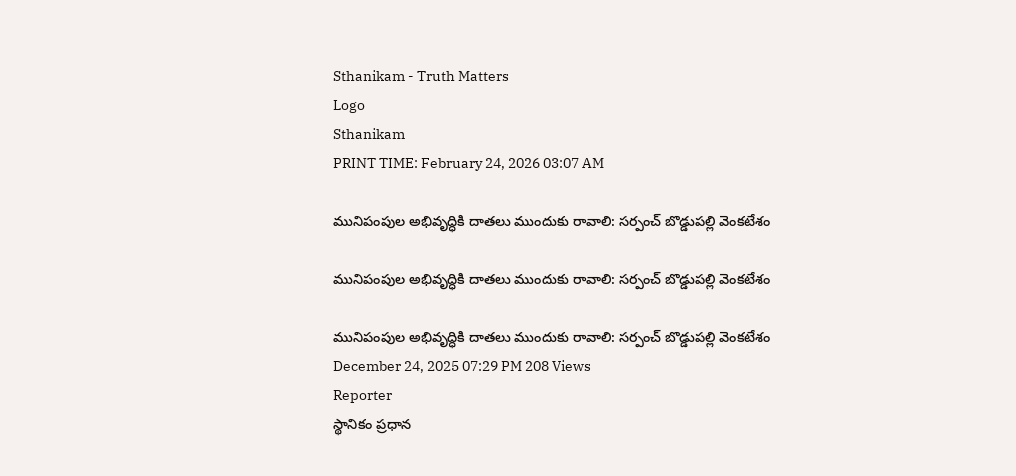Sthanikam - Truth Matters
Logo
Sthanikam
PRINT TIME: February 24, 2026 03:07 AM

మునిపంపుల అభివృద్ధికి దాతలు ముందుకు రావాలి: సర్పంచ్ బొడ్డుపల్లి వెంకటేశం

మునిపంపుల అభివృద్ధికి దాతలు ముందుకు రావాలి: సర్పంచ్ బొడ్డుపల్లి వెంకటేశం

మునిపంపుల అభివృద్ధికి దాతలు ముందుకు రావాలి: సర్పంచ్ బొడ్డుపల్లి వెంకటేశం
December 24, 2025 07:29 PM 208 Views
Reporter
స్థానికం ప్రధాన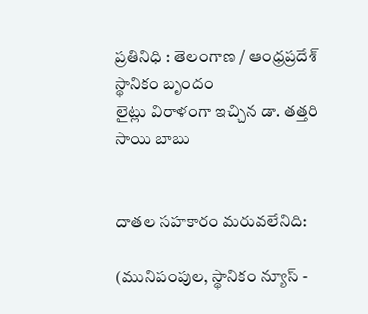ప్రతినిధి : తెలంగాణ / ఆంధ్రప్రదేశ్
స్థానికం బృందం
లైట్లు విరాళంగా ఇచ్చిన డా. తత్తరి సాయి బాబు


దాతల సహకారం మరువలేనిది:

(మునిపంపుల, స్థానికం న్యూస్ -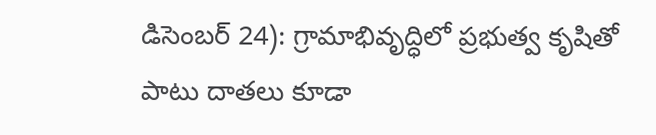డిసెంబర్ 24): గ్రామాభివృద్ధిలో ప్రభుత్వ కృషితో పాటు దాతలు కూడా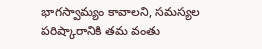భాగస్వామ్యం కావాలని, సమస్యల పరిష్కారానికి తమ వంతు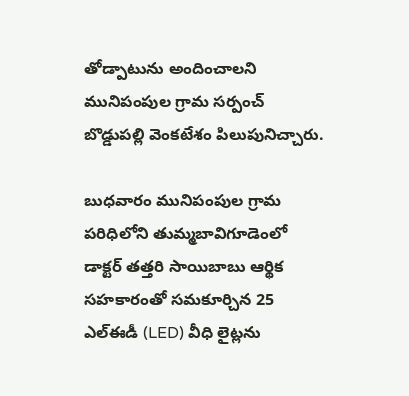తోడ్పాటును అందించాలని మునిపంపుల గ్రామ సర్పంచ్ బొడ్డుపల్లి వెంకటేశం పిలుపునిచ్చారు.

బుధవారం మునిపంపుల గ్రామ పరిధిలోని తుమ్మబావిగూడెంలో డాక్టర్ తత్తరి సాయిబాబు ఆర్థిక సహకారంతో సమకూర్చిన 25 ఎల్ఈడీ (LED) వీధి లైట్లను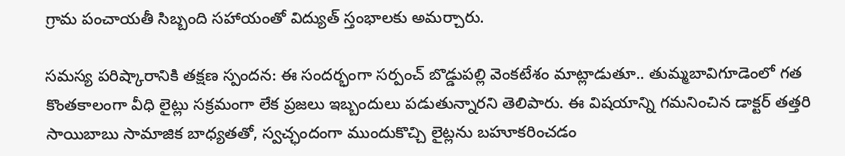గ్రామ పంచాయతీ సిబ్బంది సహాయంతో విద్యుత్ స్తంభాలకు అమర్చారు.

సమస్య పరిష్కారానికి తక్షణ స్పందన: ఈ సందర్భంగా సర్పంచ్ బొడ్డుపల్లి వెంకటేశం మాట్లాడుతూ.. తుమ్మబావిగూడెంలో గత కొంతకాలంగా వీధి లైట్లు సక్రమంగా లేక ప్రజలు ఇబ్బందులు పడుతున్నారని తెలిపారు. ఈ విషయాన్ని గమనించిన డాక్టర్ తత్తరి సాయిబాబు సామాజిక బాధ్యతతో, స్వచ్ఛందంగా ముందుకొచ్చి లైట్లను బహూకరించడం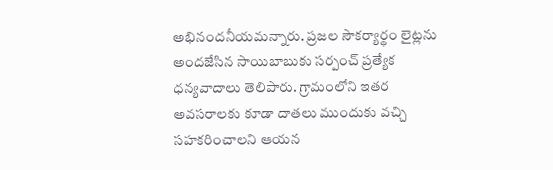అభినందనీయమన్నారు. ప్రజల సౌకర్యార్థం లైట్లను అందజేసిన సాయిబాబుకు సర్పంచ్ ప్రత్యేక ధన్యవాదాలు తెలిపారు. గ్రామంలోని ఇతర అవసరాలకు కూడా దాతలు ముందుకు వచ్చి సహకరించాలని ఆయన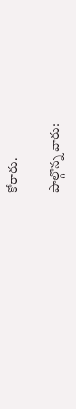కోరారు.

పాల్గొన్న వారు: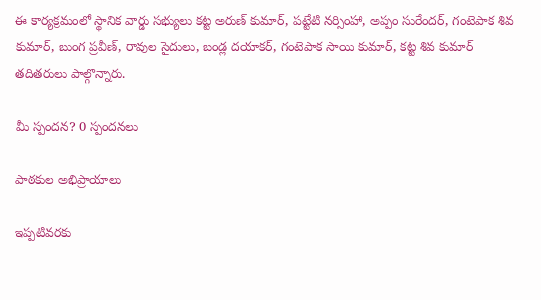ఈ కార్యక్రమంలో స్థానిక వార్డు సభ్యులు కట్ట అరుణ్ కుమార్, పట్టేటి నర్సింహా, అప్పం సురేందర్, గంటెపాక శివ కుమార్, బుంగ ప్రవీణ్, రావుల సైదులు, బండ్ల దయాకర్, గంటెపాక సాయి కుమార్, కట్ట శివ కుమార్ తదితరులు పాల్గొన్నారు.

మీ స్పందన? 0 స్పందనలు

పాఠకుల అభిప్రాయాలు

ఇప్పటివరకు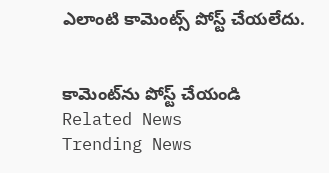ఎలాంటి కామెంట్స్ పోస్ట్ చేయలేదు.


కామెంట్‌ను పోస్ట్ చేయండి
Related News
Trending News